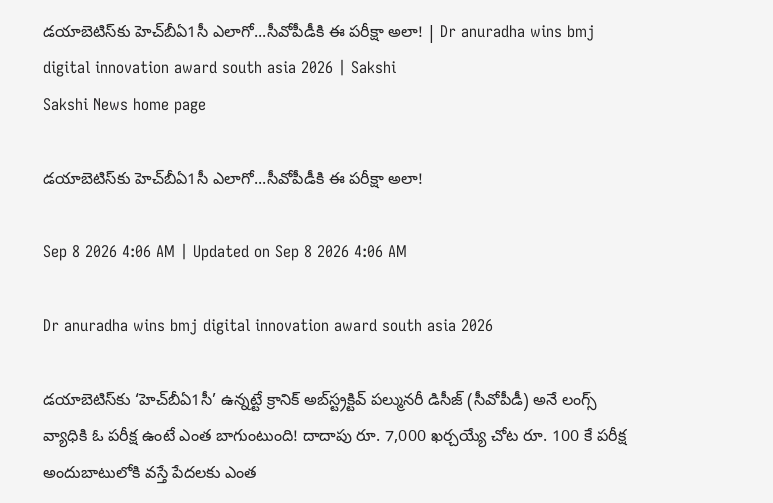డయాబెటిస్‌కు హెచ్‌బీఏ1సీ ఎలాగో...సీవోపీడీకి ఈ పరీక్షా అలా! | Dr anuradha wins bmj digital innovation award south asia 2026 | Sakshi
Sakshi News home page

డయాబెటిస్‌కు హెచ్‌బీఏ1సీ ఎలాగో...సీవోపీడీకి ఈ పరీక్షా అలా!

Sep 8 2026 4:06 AM | Updated on Sep 8 2026 4:06 AM

Dr anuradha wins bmj digital innovation award south asia 2026

డయాబెటిస్‌కు ‘హెచ్‌బీఏ1సీ’ ఉన్నట్టే క్రానిక్‌ అబ్‌స్ట్రక్టివ్‌ పల్మునరీ డిసీజ్‌ (సీవోపీడీ) అనే లంగ్స్‌ వ్యాధికి ఓ పరీక్ష ఉంటే ఎంత బాగుంటుంది! దాదాపు రూ. 7,000 ఖర్చయ్యే చోట రూ. 100 కే పరీక్ష అందుబాటులోకి వస్తే పేదలకు ఎంత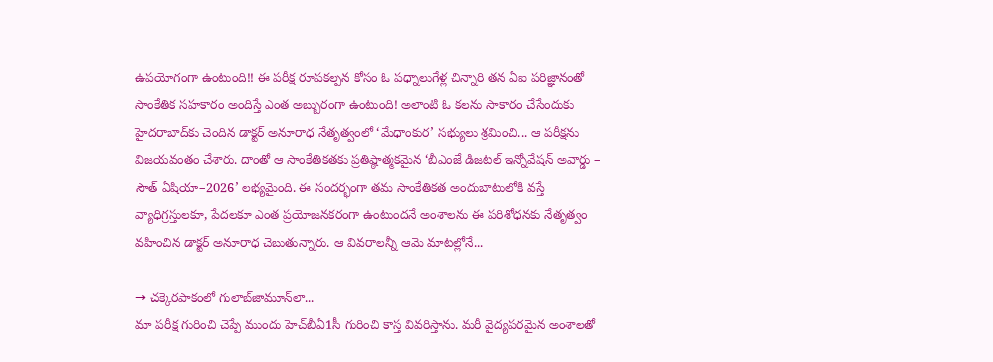ఉపయోగంగా ఉంటుంది!! ఈ పరీక్ష రూపకల్పన కోసం ఓ పధ్నాలుగేళ్ల చిన్నారి తన ఏఐ పరిజ్ఞానంతో సాంకేతిక సహకారం అందిస్తే ఎంత అబ్బురంగా ఉంటుంది! అలాంటి ఓ కలను సాకారం చేసేందుకు హైదరాబాద్‌కు చెందిన డాక్టర్‌ అనూరాధ నేతృత్వంలో ‘మేధాంకుర’ సభ్యులు శ్రమించి... ఆ పరీక్షను విజయవంతం చేశారు. దాంతో ఆ సాంకేతికతకు ప్రతిష్ఠాత్మకమైన ‘బీఎంజే డిజటల్‌ ఇన్నోవేషన్‌ అవార్డు – సౌత్‌ ఏషియా–2026’ లభ్యమైంది. ఈ సందర్భంగా తమ సాంకేతికత అందుబాటులోకి వస్తే వ్యాధిగ్రస్తులకూ, పేదలకూ ఎంత ప్రయోజనకరంగా ఉంటుందనే అంశాలను ఈ పరిశోధనకు నేతృత్వం వహించిన డాక్టర్‌ అనూరాధ చెబుతున్నారు. ఆ వివరాలన్నీ ఆమె మాటల్లోనే...

→ చక్కెరపాకంలో గులాబ్‌జామూన్‌లా...
మా పరీక్ష గురించి చెప్పే ముందు హెచ్‌బీఏ1సీ గురించి కాస్త వివరిస్తాను. మరీ వైద్యపరమైన అంశాలతో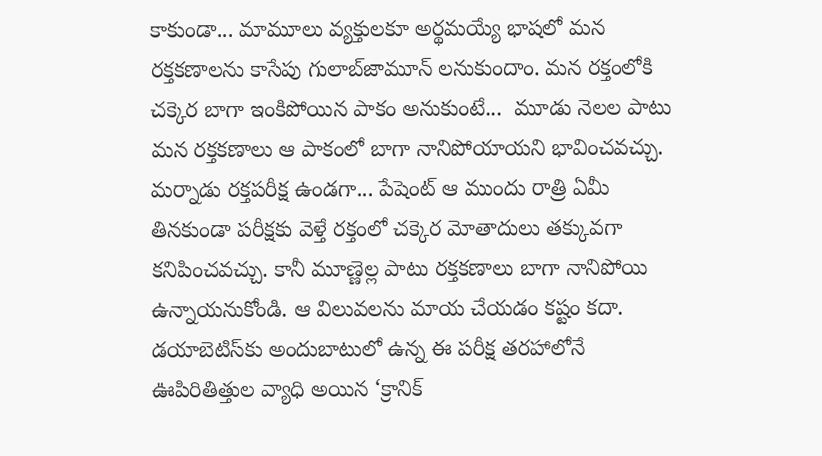కాకుండా... మామూలు వ్యక్తులకూ అర్థమయ్యే భాషలో మన రక్తకణాలను కాసేపు గులాబ్‌జామూన్‌ లనుకుందాం. మన రక్తంలోకి చక్కెర బాగా ఇంకిపోయిన పాకం అనుకుంటే...  మూడు నెలల పాటు మన రక్తకణాలు ఆ పాకంలో బాగా నానిపోయాయని భావించవచ్చు. మర్నాడు రక్తపరీక్ష ఉండగా... పేషెంట్‌ ఆ ముందు రాత్రి ఏమీ తినకుండా పరీక్షకు వెళ్తే రక్తంలో చక్కెర మోతాదులు తక్కువగా కనిపించవచ్చు. కానీ మూణ్ణెల్ల పాటు రక్తకణాలు బాగా నానిపోయి  ఉన్నాయనుకోండి. ఆ విలువలను మాయ చేయడం కష్టం కదా. డయాబెటిస్‌కు అందుబాటులో ఉన్న ఈ పరీక్ష తరహాలోనే ఊపిరితిత్తుల వ్యాధి అయిన ‘క్రానిక్‌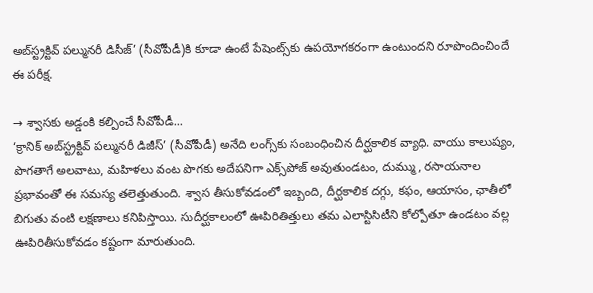అబ్‌స్ట్రక్టివ్‌ పల్మునరీ డిసీజ్‌’ (సీవోపీడీ)కి కూడా ఉంటే పేషెంట్స్‌కు ఉపయోగకరంగా ఉంటుందని రూపొందించిందే ఈ పరీక్ష.

→ శ్వాసకు అడ్డంకి కల్పించే సీవోపీడీ...
‘క్రానిక్‌ అబ్‌స్ట్రక్టివ్‌ పల్మునరీ డిజీస్‌’ (సీవోపీడీ) అనేది లంగ్స్‌కు సంబంధించిన దీర్ఘకాలిక వ్యాధి. వాయు కాలుష్యం, పొగతాగే అలవాటు, మహిళలు వంట పొగకు అదేపనిగా ఎక్స్‌పోజ్‌ అవుతుండటం, దుమ్ము, రసాయనాల ప్రభావంతో ఈ సమస్య తలెత్తుతుంది. శ్వాస తీసుకోవడంలో ఇబ్బంది, దీర్ఘకాలిక దగ్గు, కఫం, ఆయాసం, ఛాతీలో బిగుతు వంటి లక్షణాలు కనిపిస్తాయి. సుదీర్ఘకాలంలో ఊపిరితిత్తులు తమ ఎలాస్టిసిటీని కోల్పోతూ ఉండటం వల్ల ఊపిరితీసుకోవడం కష్టంగా మారుతుంది.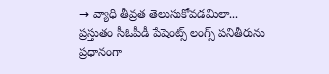→ వ్యాధి తీవ్రత తెలుసుకోవడమిలా...
ప్రస్తుతం సీఓపీడీ పేషెంట్స్‌ లంగ్స్‌ పనితీరును ప్రధానంగా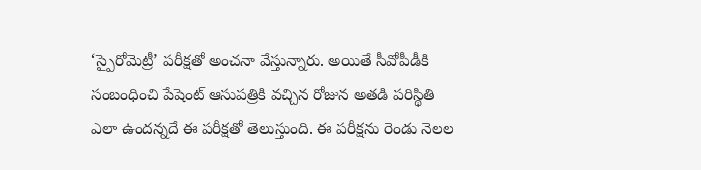‘స్పైరోమెట్రీ’ పరీక్షతో అంచనా వేస్తున్నారు. అయితే సీవోపీడీకి సంబంధించి పేషెంట్‌ ఆసుపత్రికి వచ్చిన రోజున అతడి పరిస్థితి ఎలా ఉందన్నదే ఈ పరీక్షతో తెలుస్తుంది. ఈ పరీక్షను రెండు నెలల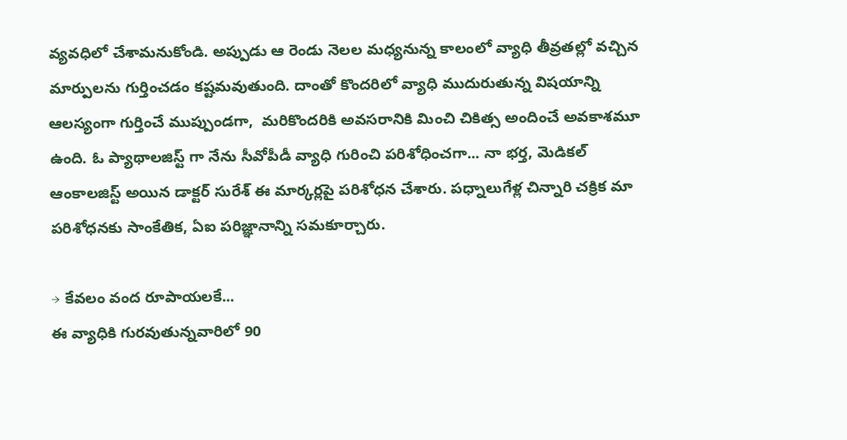వ్యవధిలో చేశామనుకోండి. అప్పుడు ఆ రెండు నెలల మధ్యనున్న కాలంలో వ్యాధి తీవ్రతల్లో వచ్చిన మార్పులను గుర్తించడం కష్టమవుతుంది. దాంతో కొందరిలో వ్యాధి ముదురుతున్న విషయాన్ని ఆలస్యంగా గుర్తించే ముప్పుండగా,  మరికొందరికి అవసరానికి మించి చికిత్స అందించే అవకాశమూ ఉంది. ఓ ప్యాథాలజిస్ట్‌ గా నేను సీవోపీడీ వ్యాధి గురించి పరిశోధించగా... నా భర్త, మెడికల్‌ ఆంకాలజిస్ట్‌ అయిన డాక్టర్‌ సురేశ్‌ ఈ మార్కర్లపై పరిశోధన చేశారు. పధ్నాలుగేళ్ల చిన్నారి చక్రిక మా పరిశోధనకు సాంకేతిక, ఏఐ పరిజ్ఞానాన్ని సమకూర్చారు.

→ కేవలం వంద రూపాయలకే...
ఈ వ్యాధికి గురవుతున్నవారిలో 90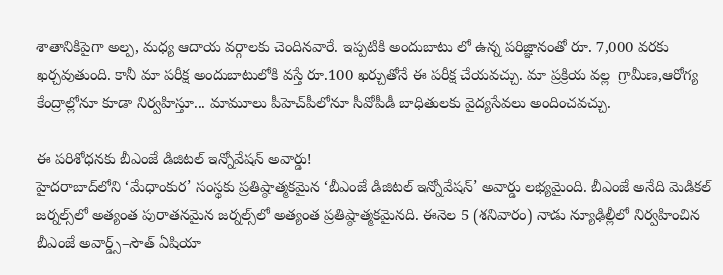శాతానికిపైగా అల్ప, మధ్య ఆదాయ వర్గాలకు చెందినవారే. ఇప్పటికి అందుబాటు లో ఉన్న పరిజ్ఞానంతో రూ. 7,000 వరకు ఖర్చవుతుంది. కానీ మా పరీక్ష అందుబాటులోకి వస్తే రూ.100 ఖర్చుతోనే ఈ పరీక్ష చేయవచ్చు. మా ప్రక్రియ వల్ల  గ్రామీణ,ఆరోగ్య కేంద్రాల్లోనూ కూడా నిర్వహిస్తూ... మామూలు పీహెచ్‌పీలోనూ సీవోపీడీ బాధితులకు వైద్యసేవలు అందించవచ్చు.

ఈ పరిశోధనకు బీఎంజే డిజిటల్‌ ఇన్నోవేషన్‌ అవార్డు!
హైదరాబాద్‌లోని ‘మేధాంకుర’ సంస్థకు ప్రతిష్ఠాత్మకమైన ‘బీఎంజే డిజిటల్‌ ఇన్నోవేషన్‌’ అవార్డు లభ్యమైంది. బీఎంజే అనేది మెడికల్‌ జర్నల్స్‌లో అత్యంత పురాతనమైన జర్నల్స్‌లో అత్యంత ప్రతిష్ఠాత్మకమైనది. ఈనెల 5 (శనివారం) నాడు న్యూఢిల్లీలో నిర్వహించిన బీఎంజే అవార్డ్స్‌–సౌత్‌ ఏషియా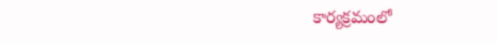కార్యక్రమంలో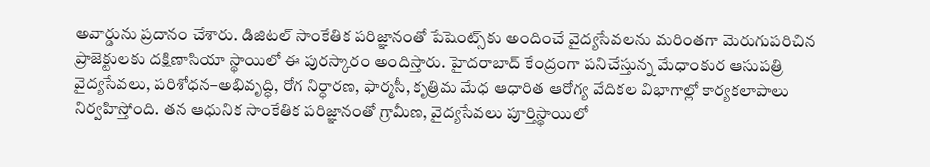అవార్డును ప్రదానం చేశారు. డిజిటల్‌ సాంకేతిక పరిజ్ఞానంతో పేషెంట్స్‌కు అందించే వైద్యసేవలను మరింతగా మెరుగుపరిచిన  ప్రాజెక్టులకు దక్షిణాసియా స్థాయిలో ఈ పురస్కారం అందిస్తారు. హైదరాబాద్‌ కేంద్రంగా పనిచేస్తున్న మేధాంకుర ఆసుపత్రి వైద్యసేవలు, పరిశోధన–అభివృద్ధి, రోగ నిర్ధారణ, ఫార్మసీ, కృత్రిమ మేధ ఆధారిత ఆరోగ్య వేదికల విభాగాల్లో కార్యకలాపాలు నిర్వహిస్తోంది. తన ఆధునిక సాంకేతిక పరిజ్ఞానంతో గ్రామీణ, వైద్యసేవలు పూర్తిస్థాయిలో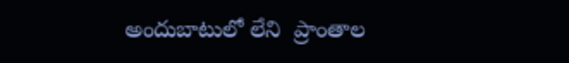అందుబాటులో లేని  ప్రాంతాల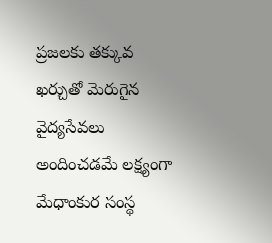ప్రజలకు తక్కువ ఖర్చుతో మెరుగైన వైద్యసేవలు అందించడమే లక్ష్యంగా మేధాంకుర సంస్థ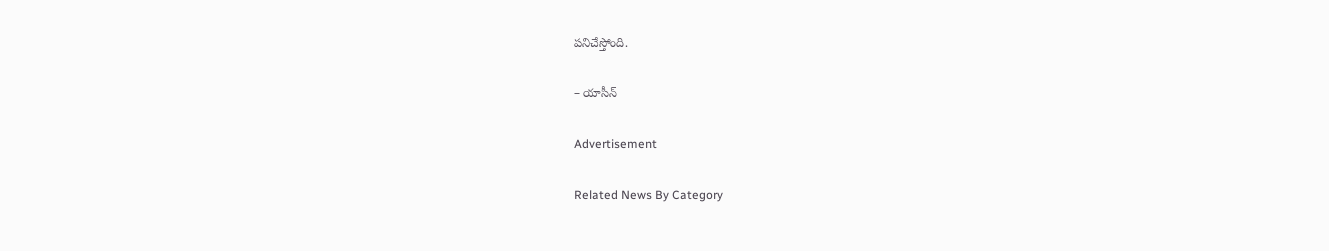పనిచేస్తోంది.

– యాసీన్‌

Advertisement

Related News By Category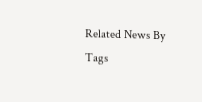Related News By Tags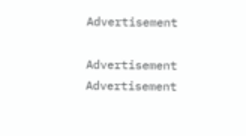Advertisement

Advertisement
Advertisement